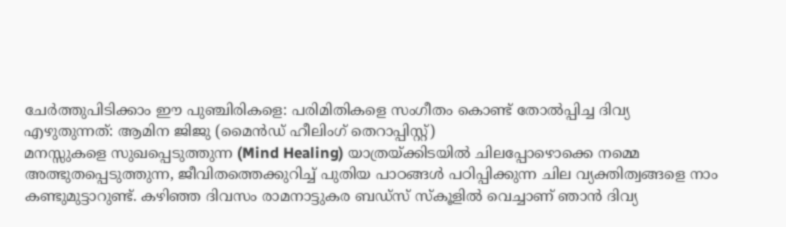ചേർത്തുപിടിക്കാം ഈ പുഞ്ചിരികളെ: പരിമിതികളെ സംഗീതം കൊണ്ട് തോൽപ്പിച്ച ദിവ്യ
എഴുതുന്നത്: ആമിന ജിജു (മൈൻഡ് ഹീലിംഗ് തെറാപ്പിസ്റ്റ്)
മനസ്സുകളെ സുഖപ്പെടുത്തുന്ന (Mind Healing) യാത്രയ്ക്കിടയിൽ ചിലപ്പോഴൊക്കെ നമ്മെ അത്ഭുതപ്പെടുത്തുന്ന, ജീവിതത്തെക്കുറിച്ച് പുതിയ പാഠങ്ങൾ പഠിപ്പിക്കുന്ന ചില വ്യക്തിത്വങ്ങളെ നാം കണ്ടുമുട്ടാറുണ്ട്. കഴിഞ്ഞ ദിവസം രാമനാട്ടുകര ബഡ്സ് സ്കൂളിൽ വെച്ചാണ് ഞാൻ ദിവ്യ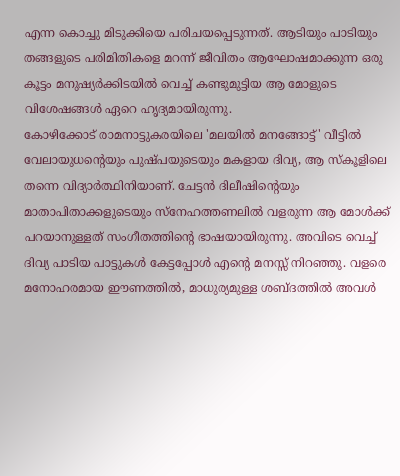എന്ന കൊച്ചു മിടുക്കിയെ പരിചയപ്പെടുന്നത്. ആടിയും പാടിയും തങ്ങളുടെ പരിമിതികളെ മറന്ന് ജീവിതം ആഘോഷമാക്കുന്ന ഒരു കൂട്ടം മനുഷ്യർക്കിടയിൽ വെച്ച് കണ്ടുമുട്ടിയ ആ മോളുടെ വിശേഷങ്ങൾ ഏറെ ഹൃദ്യമായിരുന്നു.
കോഴിക്കോട് രാമനാട്ടുകരയിലെ 'മലയിൽ മനങ്ങോട്ട്' വീട്ടിൽ വേലായുധന്റെയും പുഷ്പയുടെയും മകളായ ദിവ്യ, ആ സ്കൂളിലെ തന്നെ വിദ്യാർത്ഥിനിയാണ്. ചേട്ടൻ ദിലീഷിന്റെയും മാതാപിതാക്കളുടെയും സ്നേഹത്തണലിൽ വളരുന്ന ആ മോൾക്ക് പറയാനുള്ളത് സംഗീതത്തിന്റെ ഭാഷയായിരുന്നു. അവിടെ വെച്ച് ദിവ്യ പാടിയ പാട്ടുകൾ കേട്ടപ്പോൾ എന്റെ മനസ്സ് നിറഞ്ഞു. വളരെ മനോഹരമായ ഈണത്തിൽ, മാധുര്യമുള്ള ശബ്ദത്തിൽ അവൾ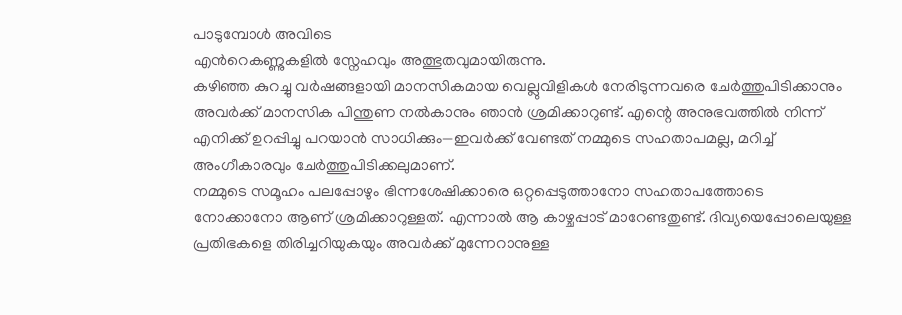പാടുമ്പോൾ അവിടെ
എൻറെകണ്ണുകളിൽ സ്നേഹവും അത്ഭുതവുമായിരുന്നു.
കഴിഞ്ഞ കുറച്ചു വർഷങ്ങളായി മാനസികമായ വെല്ലുവിളികൾ നേരിടുന്നവരെ ചേർത്തുപിടിക്കാനും അവർക്ക് മാനസിക പിന്തുണ നൽകാനും ഞാൻ ശ്രമിക്കാറുണ്ട്. എന്റെ അനുഭവത്തിൽ നിന്ന് എനിക്ക് ഉറപ്പിച്ചു പറയാൻ സാധിക്കും—ഇവർക്ക് വേണ്ടത് നമ്മുടെ സഹതാപമല്ല, മറിച്ച് അംഗീകാരവും ചേർത്തുപിടിക്കലുമാണ്.
നമ്മുടെ സമൂഹം പലപ്പോഴും ഭിന്നശേഷിക്കാരെ ഒറ്റപ്പെടുത്താനോ സഹതാപത്തോടെ നോക്കാനോ ആണ് ശ്രമിക്കാറുള്ളത്. എന്നാൽ ആ കാഴ്ചപ്പാട് മാറേണ്ടതുണ്ട്. ദിവ്യയെപ്പോലെയുള്ള പ്രതിഭകളെ തിരിച്ചറിയുകയും അവർക്ക് മുന്നേറാനുള്ള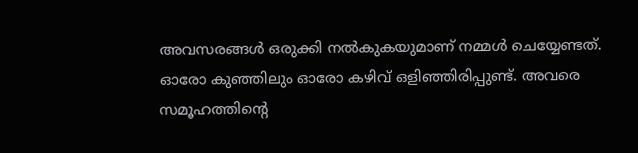അവസരങ്ങൾ ഒരുക്കി നൽകുകയുമാണ് നമ്മൾ ചെയ്യേണ്ടത്. ഓരോ കുഞ്ഞിലും ഓരോ കഴിവ് ഒളിഞ്ഞിരിപ്പുണ്ട്. അവരെ സമൂഹത്തിന്റെ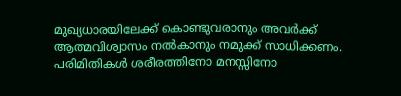മുഖ്യധാരയിലേക്ക് കൊണ്ടുവരാനും അവർക്ക് ആത്മവിശ്വാസം നൽകാനും നമുക്ക് സാധിക്കണം.
പരിമിതികൾ ശരീരത്തിനോ മനസ്സിനോ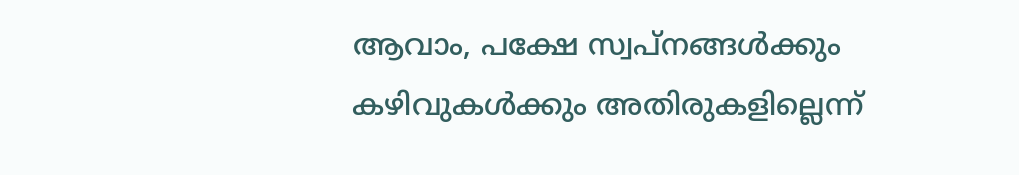ആവാം, പക്ഷേ സ്വപ്നങ്ങൾക്കും കഴിവുകൾക്കും അതിരുകളില്ലെന്ന്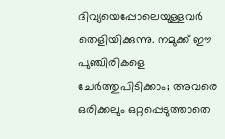ദിവ്യയെപ്പോലെയുള്ളവർ തെളിയിക്കുന്നു. നമുക്ക് ഈ പുഞ്ചിരികളെ ചേർത്തുപിടിക്കാം; അവരെ ഒരിക്കലും ഒറ്റപ്പെടുത്താതെ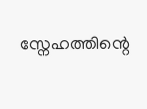സ്നേഹത്തിന്റെ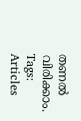തണൽ വിരിക്കാം.
Tags:
Articles